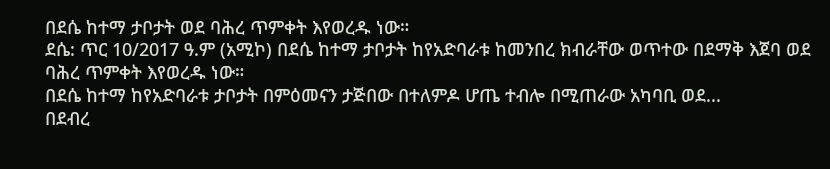በደሴ ከተማ ታቦታት ወደ ባሕረ ጥምቀት እየወረዱ ነው።
ደሴ: ጥር 10/2017 ዓ.ም (አሚኮ) በደሴ ከተማ ታቦታት ከየአድባራቱ ከመንበረ ክብራቸው ወጥተው በደማቅ እጀባ ወደ ባሕረ ጥምቀት እየወረዱ ነው።
በደሴ ከተማ ከየአድባራቱ ታቦታት በምዕመናን ታጅበው በተለምዶ ሆጤ ተብሎ በሚጠራው አካባቢ ወደ...
በደብረ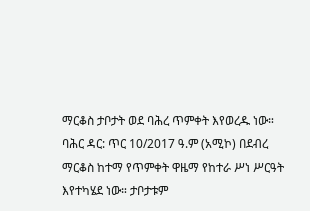ማርቆስ ታቦታት ወደ ባሕረ ጥምቀት እየወረዱ ነው።
ባሕር ዳር: ጥር 10/2017 ዓ.ም (አሚኮ) በደብረ ማርቆስ ከተማ የጥምቀት ዋዜማ የከተራ ሥነ ሥርዓት እየተካሄደ ነው። ታቦታቱም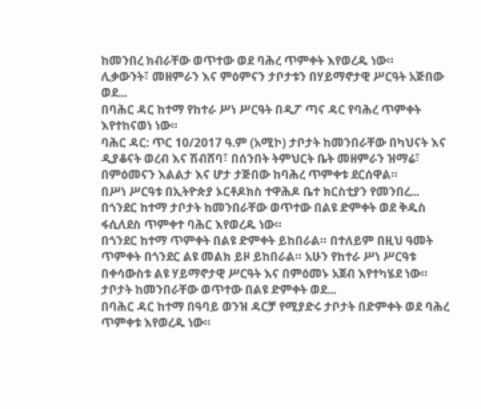ከመንበረ ክብራቸው ወጥተው ወደ ባሕረ ጥምቀት እየወረዱ ነው።
ሊቃውንት፣ መዘምራን እና ምዕምናን ታቦታቱን በሃይማኖታዊ ሥርዓት አጅበው ወደ...
በባሕር ዳር ከተማ የከተራ ሥነ ሥርዓት በዲፖ ጣና ዳር የባሕረ ጥምቀት እየተከናወነ ነው።
ባሕር ዳር: ጥር 10/2017 ዓ.ም (አሚኮ) ታቦታት ከመንበራቸው በካህናት እና ዲያቆናት ወረብ እና ሽብሸባ፣ በሰንበት ትምህርት ቤት መዘምራን ዝማሬ፣ በምዕመናን እልልታ እና ሆታ ታጅበው ከባሕረ ጥምቀቱ ደርሰዋል።
በሥነ ሥርዓቱ በኢትዮጵያ ኦርቶዶክስ ተዋሕዶ ቤተ ክርስቲያን የመንበረ...
በጎንደር ከተማ ታቦታት ከመንበራቸው ወጥተው በልዩ ድምቀት ወደ ቅዱስ ፋሲለደስ ጥምቀተ ባሕር እየወረዱ ነው።
በጎንደር ከተማ ጥምቀት በልዩ ድምቀት ይከበራል። በተለይም በዚህ ዓመት ጥምቀት በጎንደር ልዩ መልክ ይዞ ይከበራል። አሁን የከተራ ሥነ ሥርዓቱ በቀሳውስቱ ልዩ ሃይማኖታዊ ሥርዓት እና በምዕመኑ አጀብ እየተካሄደ ነው። ታቦታት ከመንበራቸው ወጥተው በልዩ ድምቀት ወደ...
በባሕር ዳር ከተማ በዓባይ ወንዝ ዳርቻ የሚያድሩ ታቦታት በድምቀት ወደ ባሕረ ጥምቀቱ እየወረዱ ነው።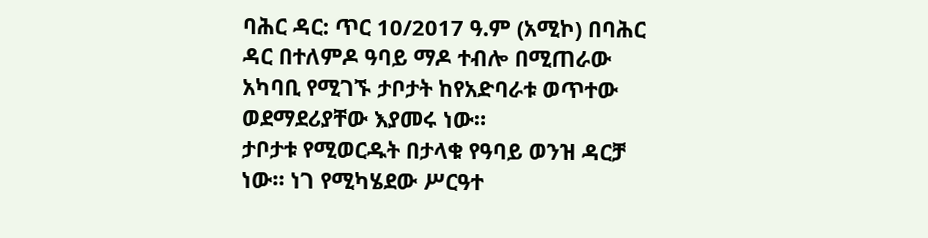ባሕር ዳር: ጥር 10/2017 ዓ.ም (አሚኮ) በባሕር ዳር በተለምዶ ዓባይ ማዶ ተብሎ በሚጠራው አካባቢ የሚገኙ ታቦታት ከየአድባራቱ ወጥተው ወደማደሪያቸው እያመሩ ነው።
ታቦታቱ የሚወርዱት በታላቁ የዓባይ ወንዝ ዳርቻ ነው። ነገ የሚካሄደው ሥርዓተ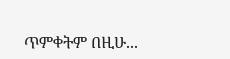ጥምቀትም በዚሁ...